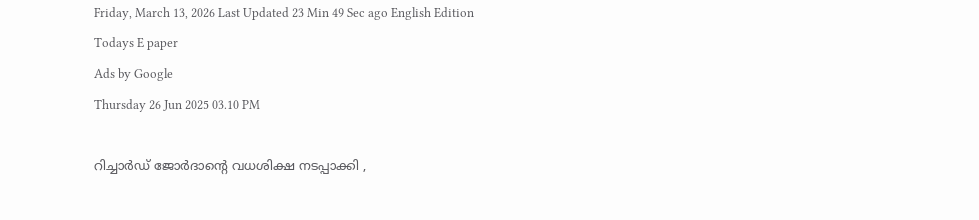Friday, March 13, 2026 Last Updated 23 Min 49 Sec ago English Edition
Todays E paper
Ads by Google
Thursday 26 Jun 2025 03.10 PM

റിച്ചാര്‍ഡ് ജോര്‍ദാന്റെ വധശിക്ഷ നടപ്പാക്കി ,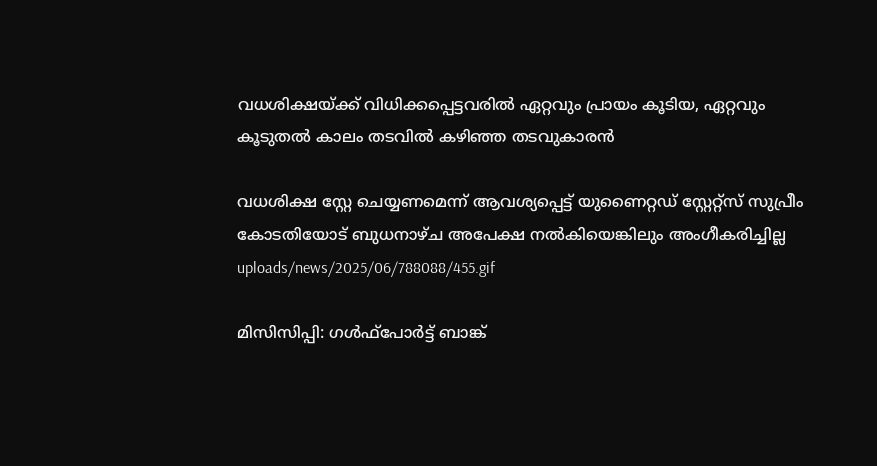വധശിക്ഷയ്ക്ക് വിധിക്കപ്പെട്ടവരില്‍ ഏറ്റവും പ്രായം കൂടിയ, ഏറ്റവും കൂടുതല്‍ കാലം തടവില്‍ കഴിഞ്ഞ തടവുകാരന്‍

വധശിക്ഷ സ്റ്റേ ചെയ്യണമെന്ന് ആവശ്യപ്പെട്ട് യുണൈറ്റഡ് സ്റ്റേറ്റ്‌സ് സുപ്രീം കോടതിയോട് ബുധനാഴ്ച അപേക്ഷ നല്‍കിയെങ്കിലും അംഗീകരിച്ചില്ല
uploads/news/2025/06/788088/455.gif

മിസിസിപ്പി: ഗള്‍ഫ്‌പോര്‍ട്ട് ബാങ്ക്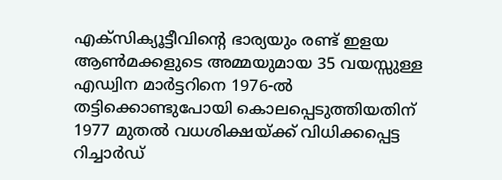എക്‌സിക്യൂട്ടീവിന്റെ ഭാര്യയും രണ്ട് ഇളയ ആണ്‍മക്കളുടെ അമ്മയുമായ 35 വയസ്സുള്ള എഡ്വിന മാര്‍ട്ടറിനെ 1976-ല്‍ തട്ടിക്കൊണ്ടുപോയി കൊലപ്പെടുത്തിയതിന് 1977 മുതല്‍ വധശിക്ഷയ്ക്ക് വിധിക്കപ്പെട്ട റിച്ചാര്‍ഡ്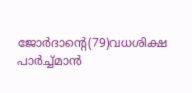ജോര്‍ദാന്റെ(79)വധശിക്ഷ പാര്‍ച്ച്മാന്‍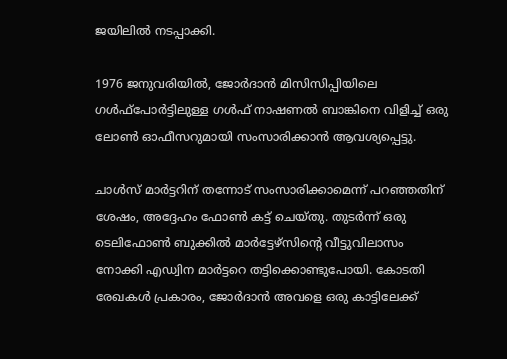ജയിലില്‍ നടപ്പാക്കി.

1976 ജനുവരിയില്‍, ജോര്‍ദാന്‍ മിസിസിപ്പിയിലെ ഗള്‍ഫ്പോര്‍ട്ടിലുള്ള ഗള്‍ഫ് നാഷണല്‍ ബാങ്കിനെ വിളിച്ച് ഒരു ലോണ്‍ ഓഫീസറുമായി സംസാരിക്കാന്‍ ആവശ്യപ്പെട്ടു.

ചാള്‍സ് മാര്‍ട്ടറിന് തന്നോട് സംസാരിക്കാമെന്ന് പറഞ്ഞതിന് ശേഷം, അദ്ദേഹം ഫോണ്‍ കട്ട് ചെയ്തു. തുടര്‍ന്ന് ഒരു ടെലിഫോണ്‍ ബുക്കില്‍ മാര്‍ട്ടേഴ്സിന്റെ വീട്ടുവിലാസം നോക്കി എഡ്വിന മാര്‍ട്ടറെ തട്ടിക്കൊണ്ടുപോയി. കോടതി രേഖകള്‍ പ്രകാരം, ജോര്‍ദാന്‍ അവളെ ഒരു കാട്ടിലേക്ക്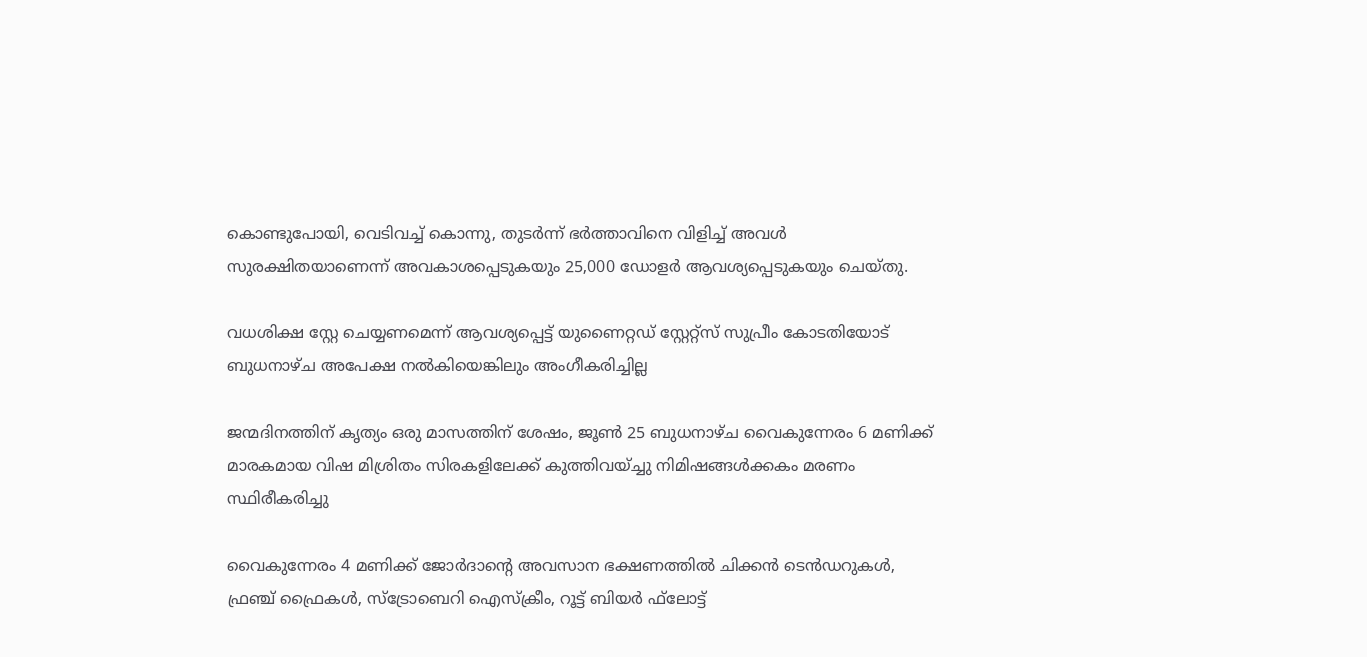കൊണ്ടുപോയി, വെടിവച്ച് കൊന്നു, തുടര്‍ന്ന് ഭര്‍ത്താവിനെ വിളിച്ച് അവള്‍ സുരക്ഷിതയാണെന്ന് അവകാശപ്പെടുകയും 25,000 ഡോളര്‍ ആവശ്യപ്പെടുകയും ചെയ്തു.

വധശിക്ഷ സ്റ്റേ ചെയ്യണമെന്ന് ആവശ്യപ്പെട്ട് യുണൈറ്റഡ് സ്റ്റേറ്റ്‌സ് സുപ്രീം കോടതിയോട് ബുധനാഴ്ച അപേക്ഷ നല്‍കിയെങ്കിലും അംഗീകരിച്ചില്ല

ജന്മദിനത്തിന് കൃത്യം ഒരു മാസത്തിന് ശേഷം, ജൂണ്‍ 25 ബുധനാഴ്ച വൈകുന്നേരം 6 മണിക്ക് മാരകമായ വിഷ മിശ്രിതം സിരകളിലേക്ക് കുത്തിവയ്ച്ചു നിമിഷങ്ങള്‍ക്കകം മരണം സ്ഥിരീകരിച്ചു

വൈകുന്നേരം 4 മണിക്ക് ജോര്‍ദാന്റെ അവസാന ഭക്ഷണത്തില്‍ ചിക്കന്‍ ടെന്‍ഡറുകള്‍, ഫ്രഞ്ച് ഫ്രൈകള്‍, സ്‌ട്രോബെറി ഐസ്‌ക്രീം, റൂട്ട് ബിയര്‍ ഫ്‌ലോട്ട്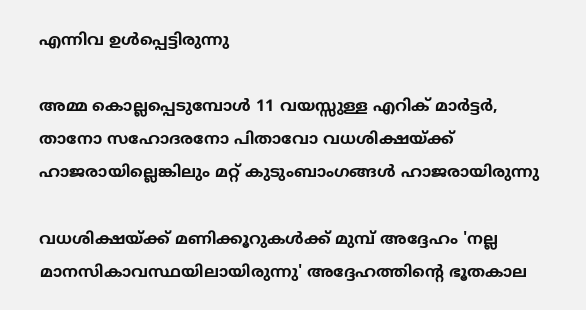എന്നിവ ഉള്‍പ്പെട്ടിരുന്നു

അമ്മ കൊല്ലപ്പെടുമ്പോള്‍ 11 വയസ്സുള്ള എറിക് മാര്‍ട്ടര്‍, താനോ സഹോദരനോ പിതാവോ വധശിക്ഷയ്ക്ക് ഹാജരായില്ലെങ്കിലും മറ്റ് കുടുംബാംഗങ്ങള്‍ ഹാജരായിരുന്നു

വധശിക്ഷയ്ക്ക് മണിക്കൂറുകള്‍ക്ക് മുമ്പ് അദ്ദേഹം 'നല്ല മാനസികാവസ്ഥയിലായിരുന്നു' അദ്ദേഹത്തിന്റെ ഭൂതകാല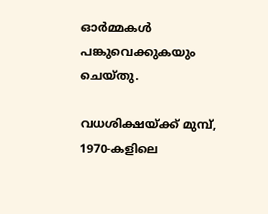ഓര്‍മ്മകള്‍ പങ്കുവെക്കുകയും ചെയ്തു.

വധശിക്ഷയ്ക്ക് മുമ്പ്, 1970-കളിലെ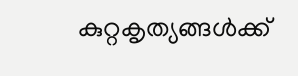കുറ്റകൃത്യങ്ങള്‍ക്ക്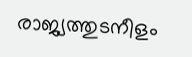രാജ്യത്തുടനീളം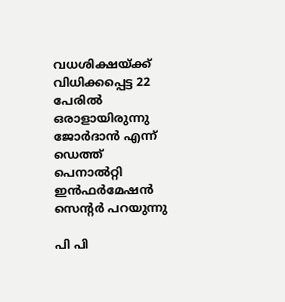വധശിക്ഷയ്ക്ക് വിധിക്കപ്പെട്ട 22 പേരില്‍ ഒരാളായിരുന്നു ജോര്‍ദാന്‍ എന്ന് ഡെത്ത് പെനാല്‍റ്റി ഇന്‍ഫര്‍മേഷന്‍ സെന്റര്‍ പറയുന്നു

പി പി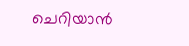ചെറിയാന്‍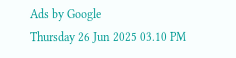Ads by Google
Thursday 26 Jun 2025 03.10 PM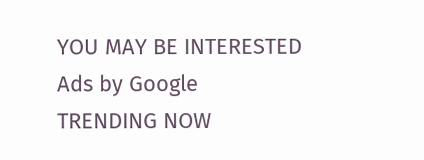YOU MAY BE INTERESTED
Ads by Google
TRENDING NOW